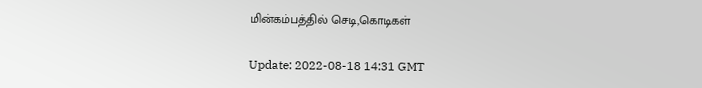மின்கம்பத்தில் செடி,கொடிகள்

Update: 2022-08-18 14:31 GMT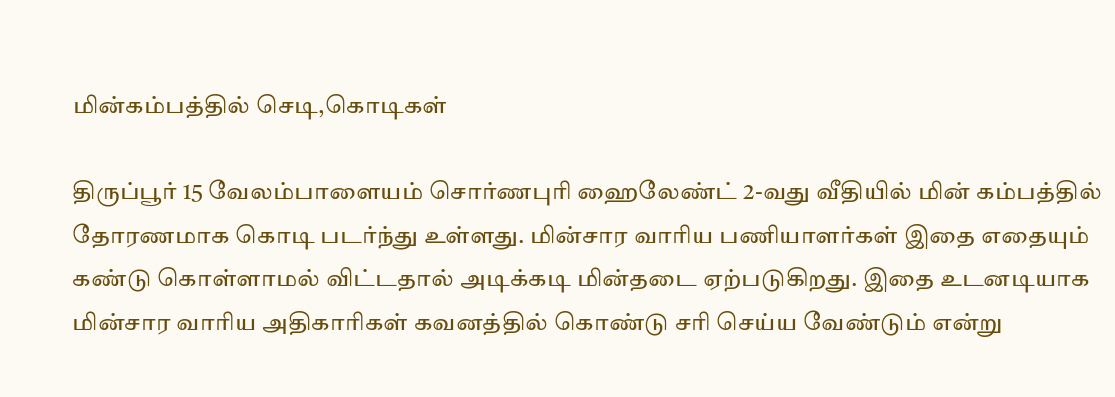மின்கம்பத்தில் செடி,கொடிகள்

திருப்பூர் 15 வேலம்பாளையம் சொர்ணபுரி ஹைலேண்ட் 2-வது வீதியில் மின் கம்பத்தில் தோரணமாக கொடி படர்ந்து உள்ளது. மின்சார வாரிய பணியாளர்கள் இதை எதையும் கண்டு கொள்ளாமல் விட்டதால் அடிக்கடி மின்தடை ஏற்படுகிறது. இதை உடனடியாக மின்சார வாரிய அதிகாரிகள் கவனத்தில் கொண்டு சரி செய்ய வேண்டும் என்று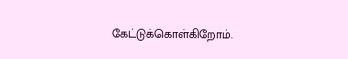கேட்டுக்கொள்கிறோம்.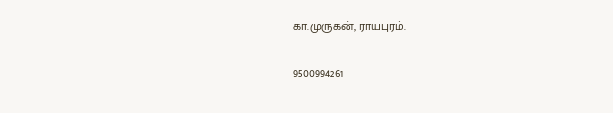கா.முருகன், ராயபுரம்.

9500994261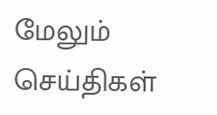மேலும் செய்திகள்